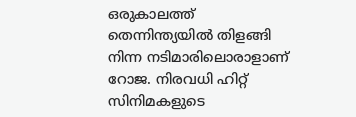ഒരുകാലത്ത് തെന്നിന്ത്യയിൽ തിളങ്ങി നിന്ന നടിമാരിലൊരാളാണ് റോജ. നിരവധി ഹിറ്റ് സിനിമകളുടെ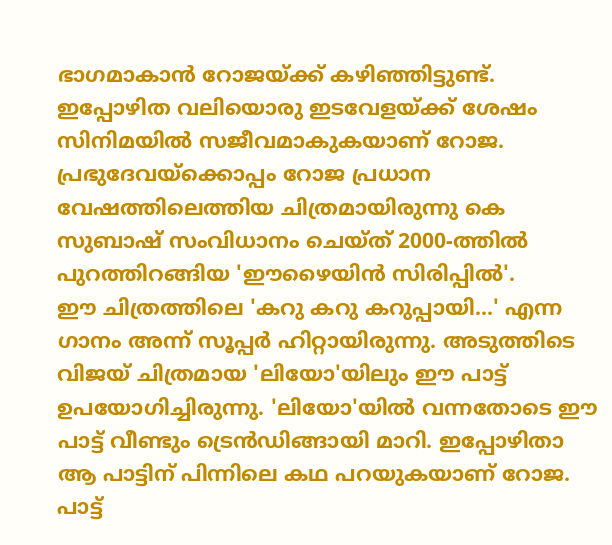ഭാഗമാകാൻ റോജയ്ക്ക് കഴിഞ്ഞിട്ടുണ്ട്. ഇപ്പോഴിത വലിയൊരു ഇടവേളയ്ക്ക് ശേഷം സിനിമയിൽ സജീവമാകുകയാണ് റോജ. പ്രഭുദേവയ്ക്കൊപ്പം റോജ പ്രധാന വേഷത്തിലെത്തിയ ചിത്രമായിരുന്നു കെ സുബാഷ് സംവിധാനം ചെയ്ത് 2000-ത്തിൽ പുറത്തിറങ്ങിയ 'ഈഴൈയിൻ സിരിപ്പിൽ'.
ഈ ചിത്രത്തിലെ 'കറു കറു കറുപ്പായി...' എന്ന ഗാനം അന്ന് സൂപ്പർ ഹിറ്റായിരുന്നു. അടുത്തിടെ വിജയ് ചിത്രമായ 'ലിയോ'യിലും ഈ പാട്ട് ഉപയോഗിച്ചിരുന്നു. 'ലിയോ'യിൽ വന്നതോടെ ഈ പാട്ട് വീണ്ടും ട്രെൻഡിങ്ങായി മാറി. ഇപ്പോഴിതാ ആ പാട്ടിന് പിന്നിലെ കഥ പറയുകയാണ് റോജ.
പാട്ട്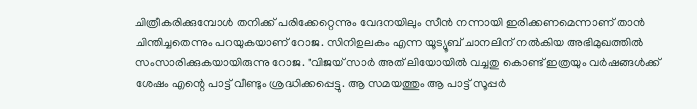ചിത്രീകരിക്കുമ്പോൾ തനിക്ക് പരിക്കേറ്റെന്നും വേദനയിലും സീൻ നന്നായി ഇരിക്കണമെന്നാണ് താൻ ചിന്തിച്ചതെന്നും പറയുകയാണ് റോജ. സിനിഉലകം എന്ന യൂട്യൂബ് ചാനലിന് നൽകിയ അഭിമുഖത്തിൽ സംസാരിക്കുകയായിരുന്നു റോജ. "വിജയ് സാർ അത് ലിയോയിൽ വച്ചതു കൊണ്ട് ഇത്രയും വർഷങ്ങൾക്ക് ശേഷം എന്റെ പാട്ട് വീണ്ടും ശ്രദ്ധിക്കപ്പെട്ടു. ആ സമയത്തും ആ പാട്ട് സൂപ്പർ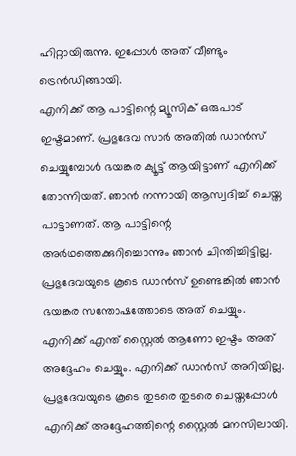ഹിറ്റായിരുന്നു. ഇപ്പോൾ അത് വീണ്ടും ട്രെൻഡിങ്ങായി.
എനിക്ക് ആ പാട്ടിന്റെ മ്യൂസിക് ഒരുപാട് ഇഷ്ടമാണ്. പ്രഭുദേവ സാർ അതിൽ ഡാൻസ് ചെയ്യുമ്പോൾ ഭയങ്കര ക്യൂട്ട് ആയിട്ടാണ് എനിക്ക് തോന്നിയത്. ഞാൻ നന്നായി ആസ്വദിച്ച് ചെയ്ത പാട്ടാണത്. ആ പാട്ടിന്റെ അർഥത്തെക്കുറിച്ചൊന്നും ഞാൻ ചിന്തിച്ചിട്ടില്ല. പ്രഭുദേവയുടെ കൂടെ ഡാൻസ് ഉണ്ടെങ്കിൽ ഞാൻ ഭയങ്കര സന്തോഷത്തോടെ അത് ചെയ്യും.
എനിക്ക് എന്ത് സ്റ്റൈൽ ആണോ ഇഷ്ടം അത് അദ്ദേഹം ചെയ്യും. എനിക്ക് ഡാൻസ് അറിയില്ല. പ്രഭുദേവയുടെ കൂടെ തുടരെ തുടരെ ചെയ്തപ്പോൾ എനിക്ക് അദ്ദേഹത്തിന്റെ സ്റ്റൈൽ മനസിലായി.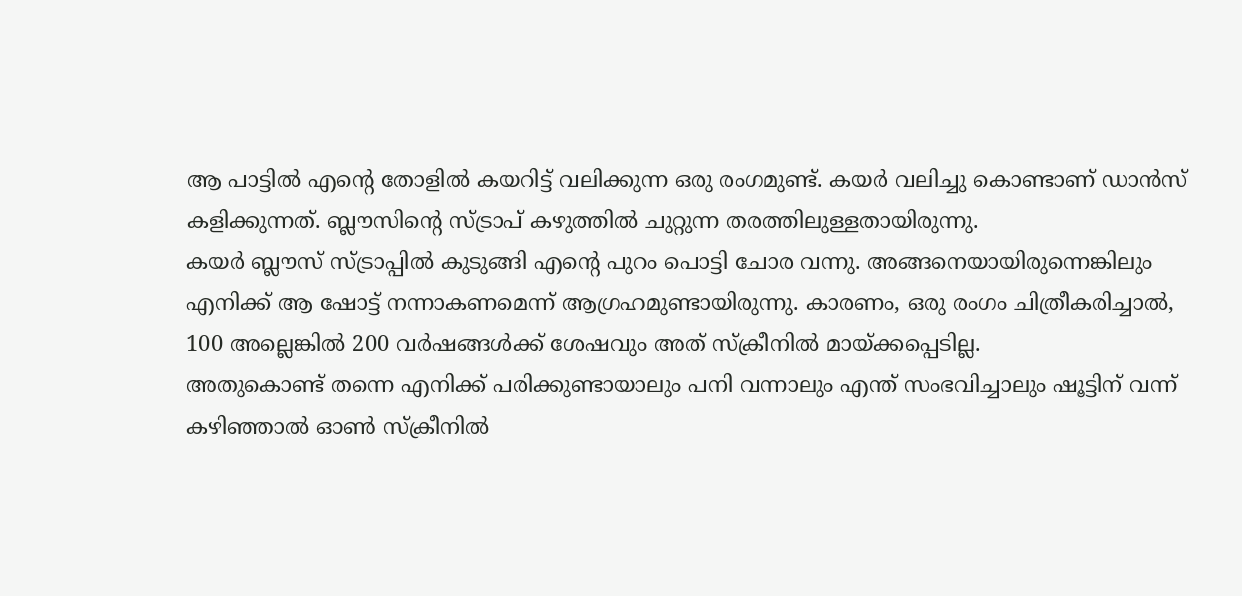ആ പാട്ടിൽ എന്റെ തോളിൽ കയറിട്ട് വലിക്കുന്ന ഒരു രംഗമുണ്ട്. കയർ വലിച്ചു കൊണ്ടാണ് ഡാൻസ് കളിക്കുന്നത്. ബ്ലൗസിന്റെ സ്ട്രാപ് കഴുത്തിൽ ചുറ്റുന്ന തരത്തിലുള്ളതായിരുന്നു.
കയർ ബ്ലൗസ് സ്ട്രാപ്പിൽ കുടുങ്ങി എന്റെ പുറം പൊട്ടി ചോര വന്നു. അങ്ങനെയായിരുന്നെങ്കിലും എനിക്ക് ആ ഷോട്ട് നന്നാകണമെന്ന് ആഗ്രഹമുണ്ടായിരുന്നു. കാരണം, ഒരു രംഗം ചിത്രീകരിച്ചാൽ, 100 അല്ലെങ്കിൽ 200 വർഷങ്ങൾക്ക് ശേഷവും അത് സ്ക്രീനിൽ മായ്ക്കപ്പെടില്ല.
അതുകൊണ്ട് തന്നെ എനിക്ക് പരിക്കുണ്ടായാലും പനി വന്നാലും എന്ത് സംഭവിച്ചാലും ഷൂട്ടിന് വന്ന് കഴിഞ്ഞാൽ ഓൺ സ്ക്രീനിൽ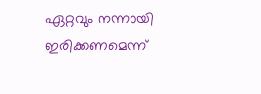ഏറ്റവും നന്നായി ഇരിക്കണമെന്ന്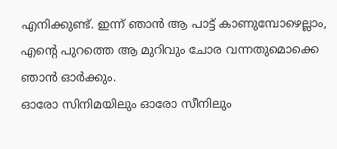എനിക്കുണ്ട്. ഇന്ന് ഞാൻ ആ പാട്ട് കാണുമ്പോഴെല്ലാം, എന്റെ പുറത്തെ ആ മുറിവും ചോര വന്നതുമൊക്കെ ഞാൻ ഓർക്കും.
ഓരോ സിനിമയിലും ഓരോ സീനിലും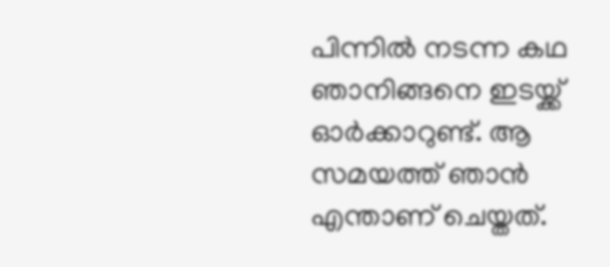പിന്നിൽ നടന്ന കഥ ഞാനിങ്ങനെ ഇടയ്ക്ക് ഓർക്കാറുണ്ട്. ആ സമയത്ത് ഞാൻ എന്താണ് ചെയ്തത്.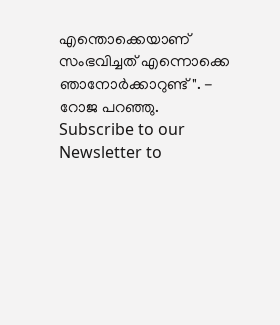എന്തൊക്കെയാണ് സംഭവിച്ചത് എന്നൊക്കെ ഞാനോർക്കാറുണ്ട്". - റോജ പറഞ്ഞു.
Subscribe to our Newsletter to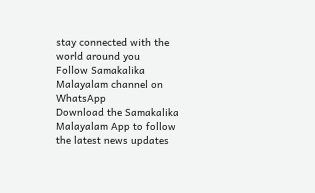stay connected with the world around you
Follow Samakalika Malayalam channel on WhatsApp
Download the Samakalika Malayalam App to follow the latest news updates